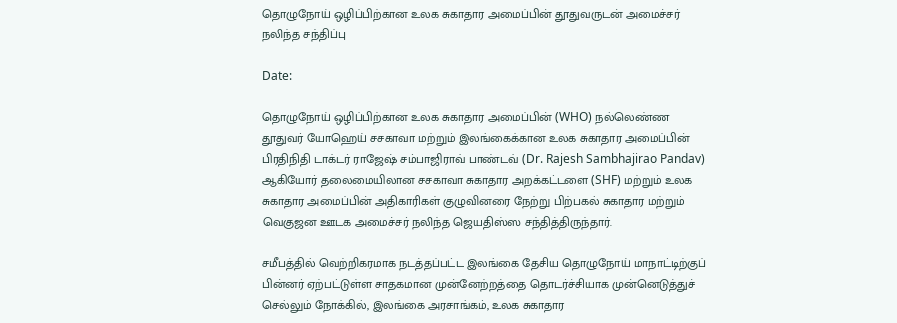தொழுநோய் ஒழிப்பிற்கான உலக சுகாதார அமைப்பின் தூதுவருடன் அமைச்சர் நலிந்த சந்திப்பு

Date:

தொழுநோய் ஒழிப்பிற்கான உலக சுகாதார அமைப்பின் (WHO) நல்லெண்ண தூதுவர் யோஹெய் சசகாவா மற்றும் இலங்கைக்கான உலக சுகாதார அமைப்பின் பிரதிநிதி டாக்டர் ராஜேஷ் சம்பாஜிராவ் பாண்டவ் (Dr. Rajesh Sambhajirao Pandav) ஆகியோர் தலைமையிலான சசகாவா சுகாதார அறக்கட்டளை (SHF) மற்றும் உலக சுகாதார அமைப்பின் அதிகாரிகள் குழுவினரை நேற்று பிற்பகல் சுகாதார மற்றும் வெகுஜன ஊடக அமைச்சர் நலிந்த ஜெயதிஸ்ஸ சந்தித்திருந்தார்.

சமீபத்தில் வெற்றிகரமாக நடத்தப்பட்ட இலங்கை தேசிய தொழுநோய் மாநாட்டிற்குப் பின்னர் ஏற்பட்டுள்ள சாதகமான முன்னேற்றத்தை தொடர்ச்சியாக முன்னெடுத்துச் செல்லும் நோக்கில், இலங்கை அரசாங்கம், உலக சுகாதார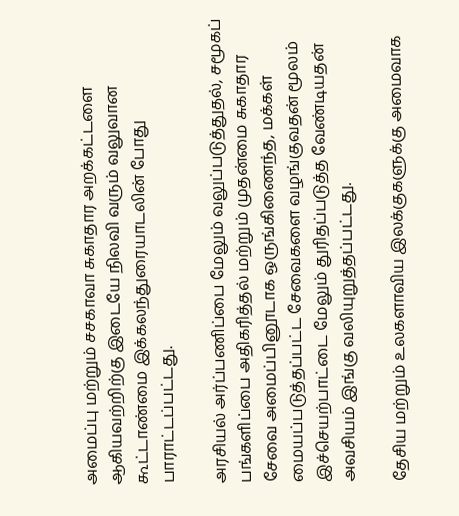அமைப்பு மற்றும் சசகாவா சுகாதார அறக்கட்டளை ஆகியவற்றிற்கு இடையே நிலவி வரும் வலுவான கூட்டாண்மை இக்கலந்துரையாடலின் போது பாராட்டப்பட்டது.

அரசியல் அர்ப்பணிப்பை மேலும் வலுப்படுத்துதல், சமூகப் பங்களிப்பை அதிகரித்தல் மற்றும் முதன்மை சுகாதார சேவை அமைப்பினூடாக ஒருங்கிணைந்த, மக்கள் மையப்படுத்தப்பட்ட சேவைகளை வழங்குவதன் மூலம் இச்செயற்பாட்டை மேலும் துரிதப்படுத்த வேண்டியதன் அவசியம் இங்கு வலியுறுத்தப்பட்டது.

தேசிய மற்றும் உலகளாவிய இலக்குகளுக்கு அமைவாக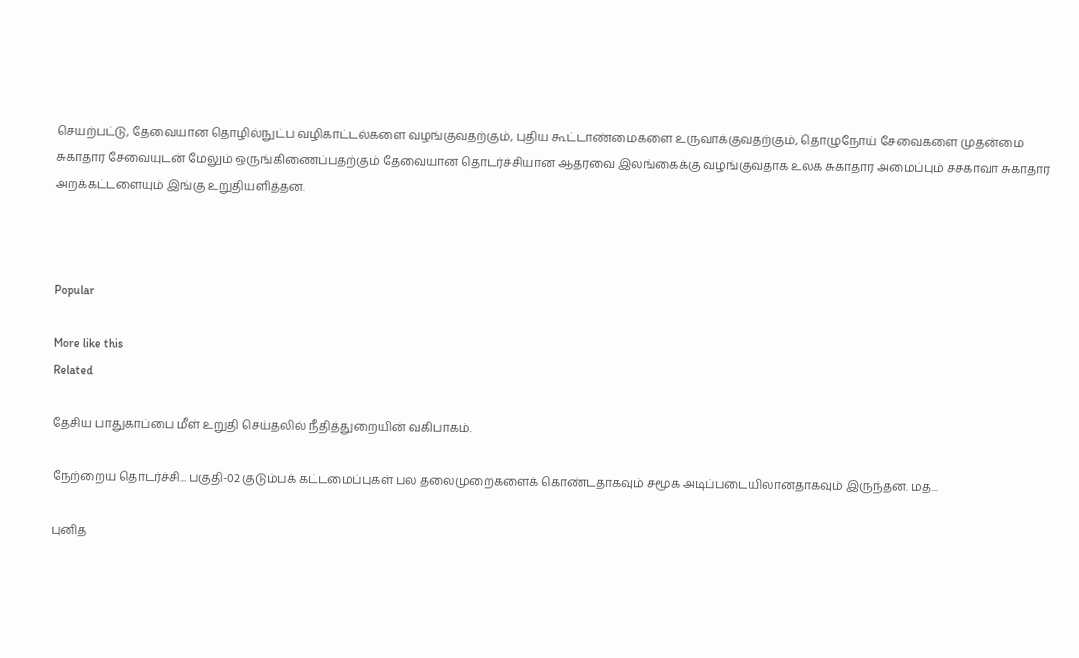செயற்பட்டு, தேவையான தொழில்நுட்ப வழிகாட்டல்களை வழங்குவதற்கும், புதிய கூட்டாண்மைகளை உருவாக்குவதற்கும், தொழுநோய் சேவைகளை முதன்மை சுகாதார சேவையுடன் மேலும் ஒருங்கிணைப்பதற்கும் தேவையான தொடர்ச்சியான ஆதரவை இலங்கைக்கு வழங்குவதாக உலக சுகாதார அமைப்பும் சசகாவா சுகாதார அறக்கட்டளையும் இங்கு உறுதியளித்தன.



Popular

More like this
Related

தேசிய பாதுகாப்பை மீள் உறுதி செய்தலில் நீதித்துறையின் வகிபாகம்.

நேற்றைய தொடர்ச்சி... பகுதி-02 குடும்பக் கட்டமைப்புகள் பல தலைமுறைகளைக் கொண்டதாகவும் சமூக அடிப்படையிலானதாகவும் இருந்தன. மத...

புனித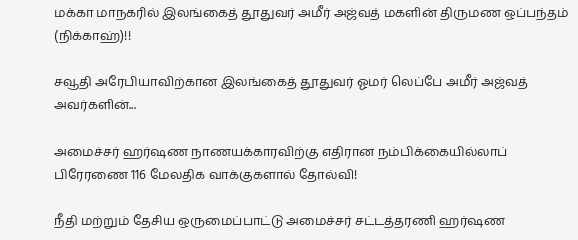மக்கா மாநகரில் இலங்கைத் தூதுவர் அமீர் அஜ்வத் மகளின் திருமண ஒப்பந்தம் (நிக்காஹ்)!!

சவூதி அரேபியாவிற்கான இலங்கைத் தூதுவர் ஓமர் லெப்பே அமீர் அஜ்வத் அவர்களின்...

அமைச்சர் ஹர்ஷண நாணயக்காரவிற்கு எதிரான நம்பிக்கையில்லாப் பிரேரணை 116 மேலதிக வாக்குகளால் தோல்வி!

நீதி மற்றும் தேசிய ஒருமைப்பாட்டு அமைச்சர் சட்டத்தரணி ஹர்ஷண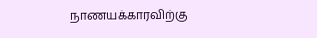நாணயக்காரவிற்கு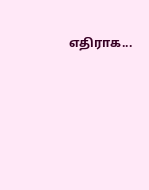எதிராக...